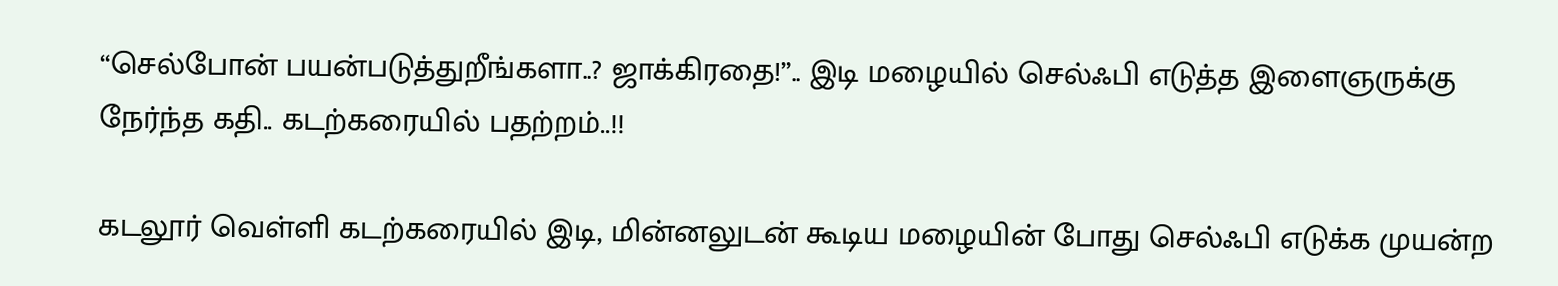“செல்போன் பயன்படுத்துறீங்களா..? ஜாக்கிரதை!”.. இடி மழையில் செல்ஃபி எடுத்த இளைஞருக்கு நேர்ந்த கதி.. கடற்கரையில் பதற்றம்..!!

கடலூர் வெள்ளி கடற்கரையில் இடி, மின்னலுடன் கூடிய மழையின் போது செல்ஃபி எடுக்க முயன்ற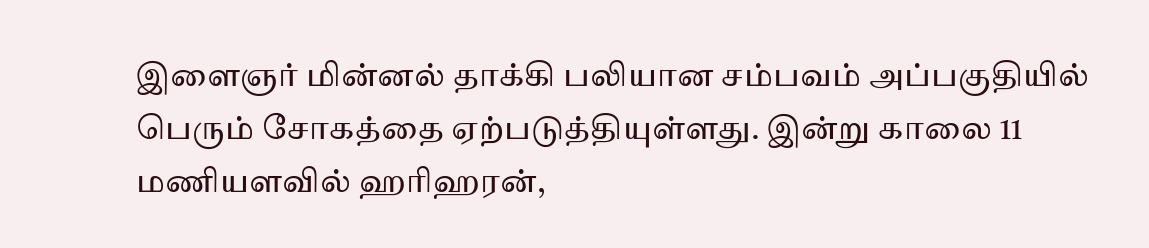இளைஞர் மின்னல் தாக்கி பலியான சம்பவம் அப்பகுதியில் பெரும் சோகத்தை ஏற்படுத்தியுள்ளது. இன்று காலை 11 மணியளவில் ஹரிஹரன்,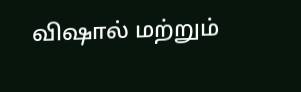விஷால் மற்றும்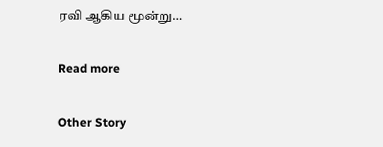ரவி ஆகிய மூன்று…

Read more

Other Story